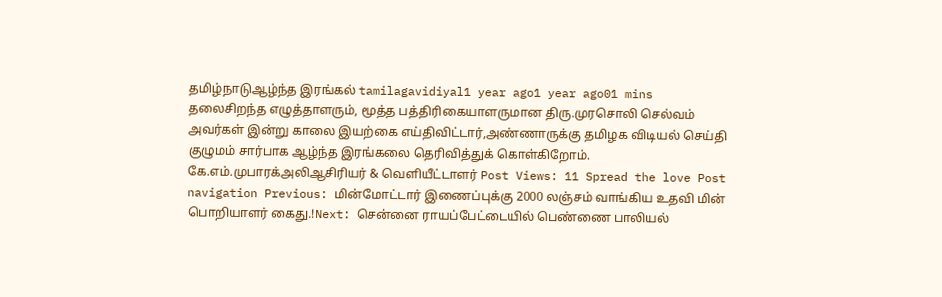தமிழ்நாடுஆழ்ந்த இரங்கல் tamilagavidiyal1 year ago1 year ago01 mins தலைசிறந்த எழுத்தாளரும், மூத்த பத்திரிகையாளருமான திரு.முரசொலி செல்வம் அவர்கள் இன்று காலை இயற்கை எய்திவிட்டார்,அண்ணாருக்கு தமிழக விடியல் செய்தி குழுமம் சார்பாக ஆழ்ந்த இரங்கலை தெரிவித்துக் கொள்கிறோம். கே.எம்.முபாரக்அலிஆசிரியர் & வெளியீட்டாளர் Post Views: 11 Spread the love Post navigation Previous: மின்மோட்டார் இணைப்புக்கு 2000 லஞ்சம் வாங்கிய உதவி மின் பொறியாளர் கைது.!Next: சென்னை ராயப்பேட்டையில் பெண்ணை பாலியல்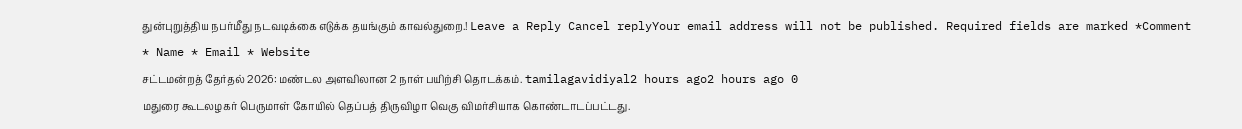துன்புறுத்திய நபர்மீது நடவடிக்கை எடுக்க தயங்கும் காவல்துறை.! Leave a Reply Cancel replyYour email address will not be published. Required fields are marked *Comment * Name * Email * Website
சட்டமன்றத் தேர்தல் 2026: மண்டல அளவிலான 2 நாள் பயிற்சி தொடக்கம். tamilagavidiyal2 hours ago2 hours ago 0
மதுரை கூடலழகர் பெருமாள் கோயில் தெப்பத் திருவிழா வெகு விமர்சியாக கொண்டாடப்பட்டது.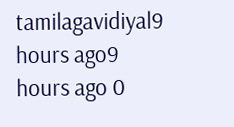tamilagavidiyal9 hours ago9 hours ago 0